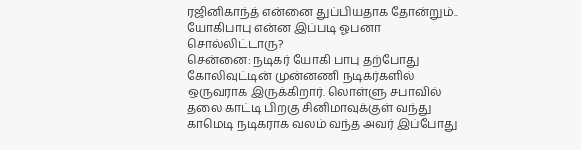ரஜினிகாந்த் என்னை துப்பியதாக தோன்றும்.. யோகிபாபு என்ன இப்படி ஓபனா சொல்லிட்டாரு?
சென்னை: நடிகர் யோகி பாபு தற்போது கோலிவுட்டின் முன்னணி நடிகர்களில் ஒருவராக இருக்கிறார். லொள்ளு சபாவில் தலை காட்டி பிறகு சினிமாவுக்குள் வந்து காமெடி நடிகராக வலம் வந்த அவர் இப்போது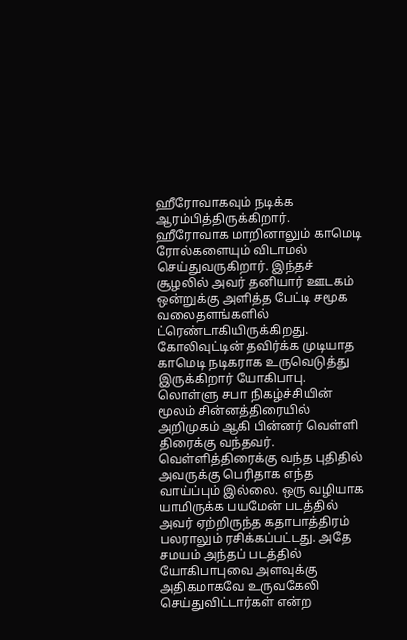ஹீரோவாகவும் நடிக்க ஆரம்பித்திருக்கிறார். ஹீரோவாக மாறினாலும் காமெடி ரோல்களையும் விடாமல் செய்துவருகிறார். இந்தச் சூழலில் அவர் தனியார் ஊடகம் ஒன்றுக்கு அளித்த பேட்டி சமூக வலைதளங்களில் ட்ரெண்டாகியிருக்கிறது.
கோலிவுட்டின் தவிர்க்க முடியாத காமெடி நடிகராக உருவெடுத்து இருக்கிறார் யோகிபாபு. லொள்ளு சபா நிகழ்ச்சியின் மூலம் சின்னத்திரையில் அறிமுகம் ஆகி பின்னர் வெள்ளி திரைக்கு வந்தவர். வெள்ளித்திரைக்கு வந்த புதிதில் அவருக்கு பெரிதாக எந்த வாய்ப்பும் இல்லை. ஒரு வழியாக யாமிருக்க பயமேன் படத்தில் அவர் ஏற்றிருந்த கதாபாத்திரம் பலராலும் ரசிக்கப்பட்டது. அதே சமயம் அந்தப் படத்தில் யோகிபாபுவை அளவுக்கு அதிகமாகவே உருவகேலி செய்துவிட்டார்கள் என்ற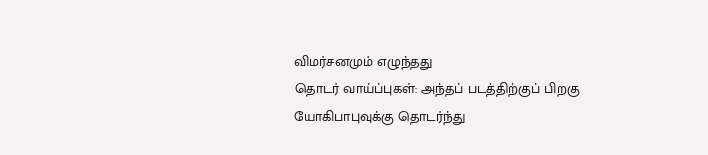விமர்சனமும் எழுந்தது
தொடர் வாய்ப்புகள்: அந்தப் படத்திற்குப் பிறகு யோகிபாபுவுக்கு தொடர்ந்து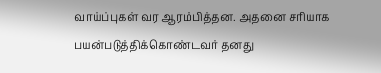வாய்ப்புகள் வர ஆரம்பித்தன. அதனை சரியாக பயன்படுத்திக்கொண்டவர் தனது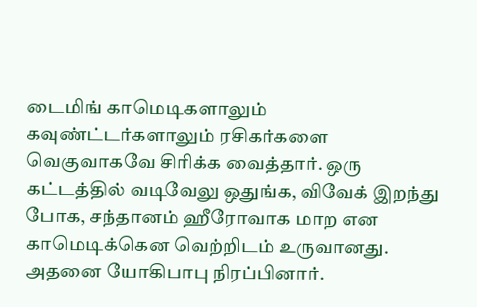டைமிங் காமெடிகளாலும் கவுண்ட்டர்களாலும் ரசிகர்களை வெகுவாகவே சிரிக்க வைத்தார். ஒரு கட்டத்தில் வடிவேலு ஒதுங்க, விவேக் இறந்து போக, சந்தானம் ஹீரோவாக மாற என காமெடிக்கென வெற்றிடம் உருவானது. அதனை யோகிபாபு நிரப்பினார்.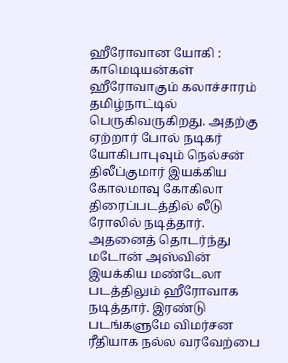ஹீரோவான யோகி : காமெடியன்கள் ஹீரோவாகும் கலாச்சாரம் தமிழ்நாட்டில் பெருகிவருகிறது. அதற்கு ஏற்றார் போல் நடிகர் யோகிபாபுவும் நெல்சன் திலீப்குமார் இயக்கிய கோலமாவு கோகிலா திரைப்படத்தில் லீடு ரோலில் நடித்தார். அதனைத் தொடர்ந்து மடோன் அஸ்வின் இயக்கிய மண்டேலா படத்திலும் ஹீரோவாக நடித்தார். இரண்டு படங்களுமே விமர்சன ரீதியாக நல்ல வரவேற்பை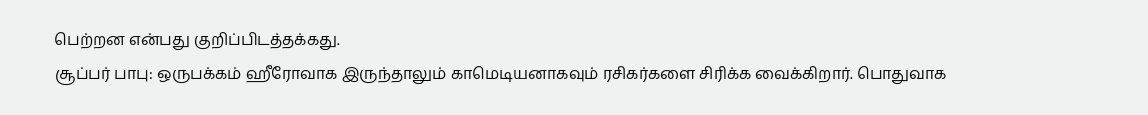பெற்றன என்பது குறிப்பிடத்தக்கது.
சூப்பர் பாபு: ஒருபக்கம் ஹீரோவாக இருந்தாலும் காமெடியனாகவும் ரசிகர்களை சிரிக்க வைக்கிறார். பொதுவாக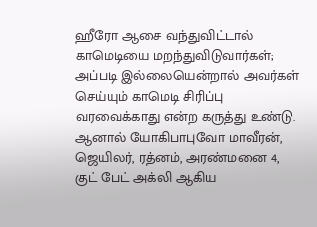ஹீரோ ஆசை வந்துவிட்டால் காமெடியை மறந்துவிடுவார்கள்; அப்படி இல்லையென்றால் அவர்கள் செய்யும் காமெடி சிரிப்பு வரவைக்காது என்ற கருத்து உண்டு. ஆனால் யோகிபாபுவோ மாவீரன், ஜெயிலர், ரத்னம், அரண்மனை 4, குட் பேட் அக்லி ஆகிய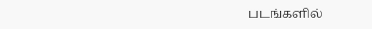படங்களில்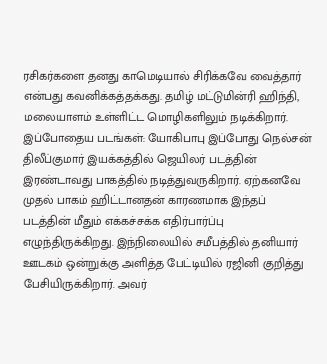ரசிகர்களை தனது காமெடியால் சிரிக்கவே வைத்தார் என்பது கவனிக்கத்தக்கது. தமிழ் மட்டுமின்ரி ஹிந்தி, மலையாளம் உள்ளிட்ட மொழிகளிலும் நடிக்கிறார்.
இப்போதைய படங்கள்: யோகிபாபு இப்போது நெல்சன் திலீப்குமார் இயக்கத்தில் ஜெயிலர் படத்தின் இரண்டாவது பாகத்தில் நடித்துவருகிறார். ஏற்கனவே முதல் பாகம் ஹிட்டானதன் காரணமாக இந்தப் படத்தின் மீதும் எக்கச்சக்க எதிர்பார்ப்பு எழுந்திருக்கிறது. இந்நிலையில் சமீபத்தில் தனியார் ஊடகம் ஒன்றுக்கு அளித்த பேட்டியில் ரஜினி குறித்து பேசியிருக்கிறார். அவர்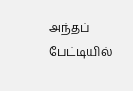அந்தப் பேட்டியில்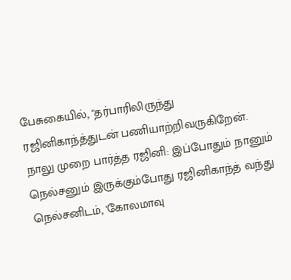பேசுகையில், "தர்பாரிலிருந்து ரஜினிகாந்த்துடன் பணியாற்றிவருகிறேன்.
நாலு முறை பார்த்த ரஜினி: இப்போதும் நானும் நெல்சனும் இருக்கும்போது ரஜினிகாந்த் வந்து நெல்சனிடம், 'கோலமாவு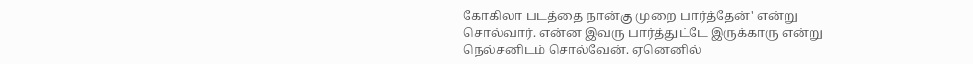கோகிலா படத்தை நான்கு முறை பார்த்தேன்' என்று சொல்வார். என்ன இவரு பார்த்துட்டே இருக்காரு என்று நெல்சனிடம் சொல்வேன். ஏனெனில்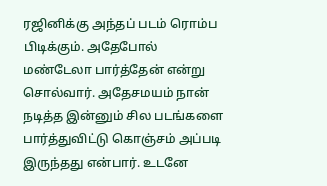ரஜினிக்கு அந்தப் படம் ரொம்ப பிடிக்கும். அதேபோல் மண்டேலா பார்த்தேன் என்று சொல்வார். அதேசமயம் நான் நடித்த இன்னும் சில படங்களை பார்த்துவிட்டு கொஞ்சம் அப்படி இருந்தது என்பார். உடனே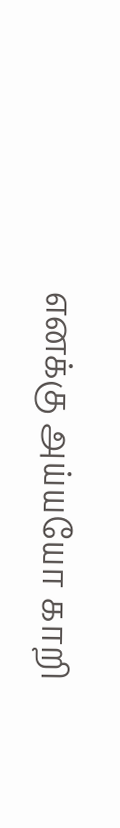எனக்கு அய்யயோ காறி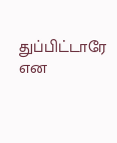துப்பிட்டாரே என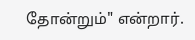தோன்றும்" என்றார்.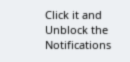Click it and Unblock the Notifications